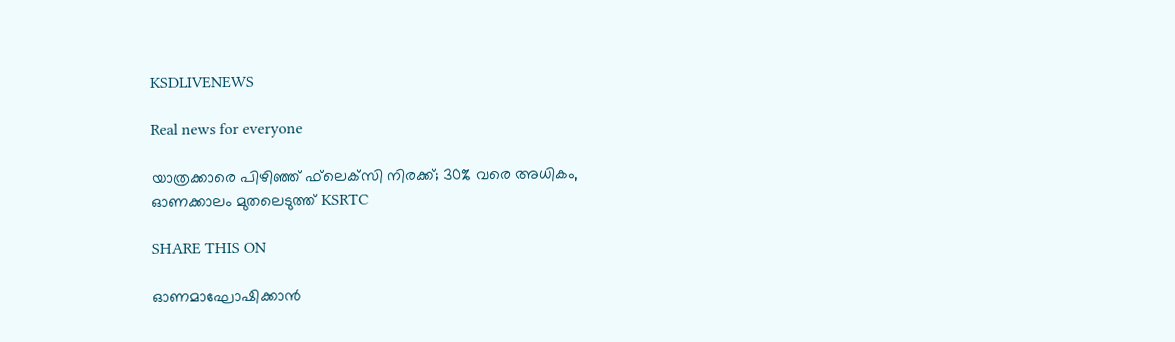KSDLIVENEWS

Real news for everyone

യാത്രക്കാരെ പിഴിഞ്ഞ് ഫ്‌ലെക്‌സി നിരക്ക്; 30% വരെ അധികം, ഓണക്കാലം മുതലെടുത്ത് KSRTC

SHARE THIS ON

ഓണമാഘോഷിക്കാന്‍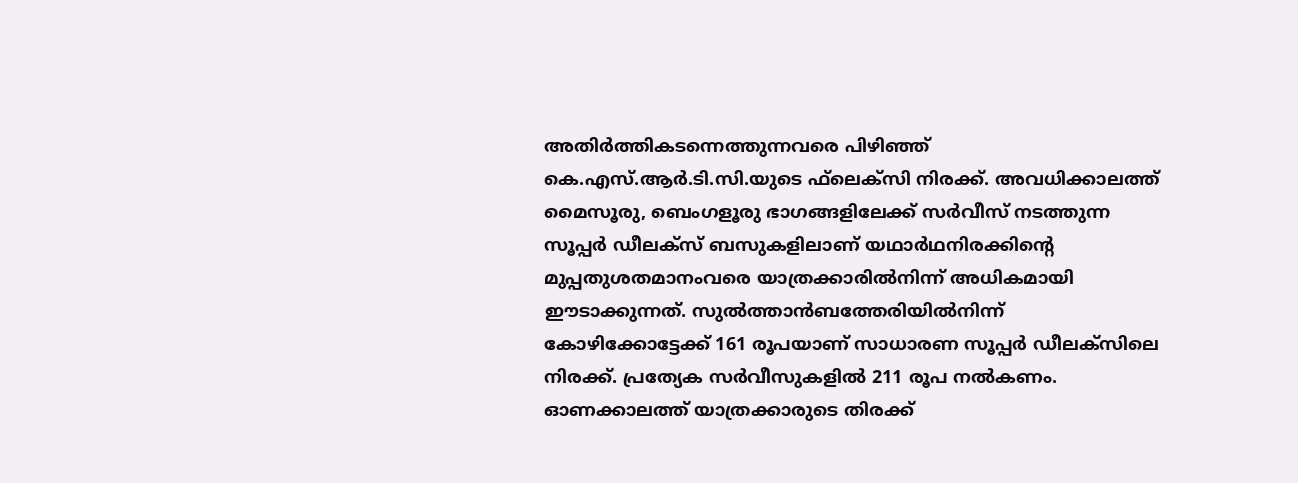അതിര്‍ത്തികടന്നെത്തുന്നവരെ പിഴിഞ്ഞ് കെ.എസ്.ആര്‍.ടി.സി.യുടെ ഫ്‌ലെക്‌സി നിരക്ക്. അവധിക്കാലത്ത് മൈസൂരു, ബെംഗളൂരു ഭാഗങ്ങളിലേക്ക് സര്‍വീസ് നടത്തുന്ന സൂപ്പര്‍ ഡീലക്‌സ് ബസുകളിലാണ് യഥാര്‍ഥനിരക്കിന്റെ മുപ്പതുശതമാനംവരെ യാത്രക്കാരില്‍നിന്ന് അധികമായി ഈടാക്കുന്നത്. സുല്‍ത്താന്‍ബത്തേരിയില്‍നിന്ന് കോഴിക്കോട്ടേക്ക് 161 രൂപയാണ് സാധാരണ സൂപ്പര്‍ ഡീലക്‌സിലെ നിരക്ക്. പ്രത്യേക സര്‍വീസുകളില്‍ 211 രൂപ നല്‍കണം. ഓണക്കാലത്ത് യാത്രക്കാരുടെ തിരക്ക്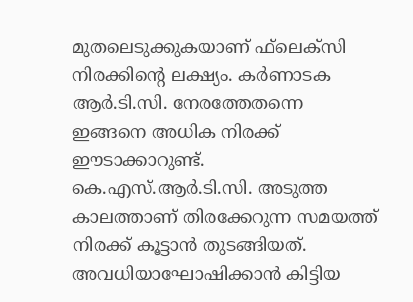മുതലെടുക്കുകയാണ് ഫ്‌ലെക്‌സി നിരക്കിന്റെ ലക്ഷ്യം. കര്‍ണാടക ആര്‍.ടി.സി. നേരത്തേതന്നെ ഇങ്ങനെ അധിക നിരക്ക് ഈടാക്കാറുണ്ട്. കെ.എസ്.ആര്‍.ടി.സി. അടുത്ത കാലത്താണ് തിരക്കേറുന്ന സമയത്ത് നിരക്ക് കൂട്ടാന്‍ തുടങ്ങിയത്. അവധിയാഘോഷിക്കാന്‍ കിട്ടിയ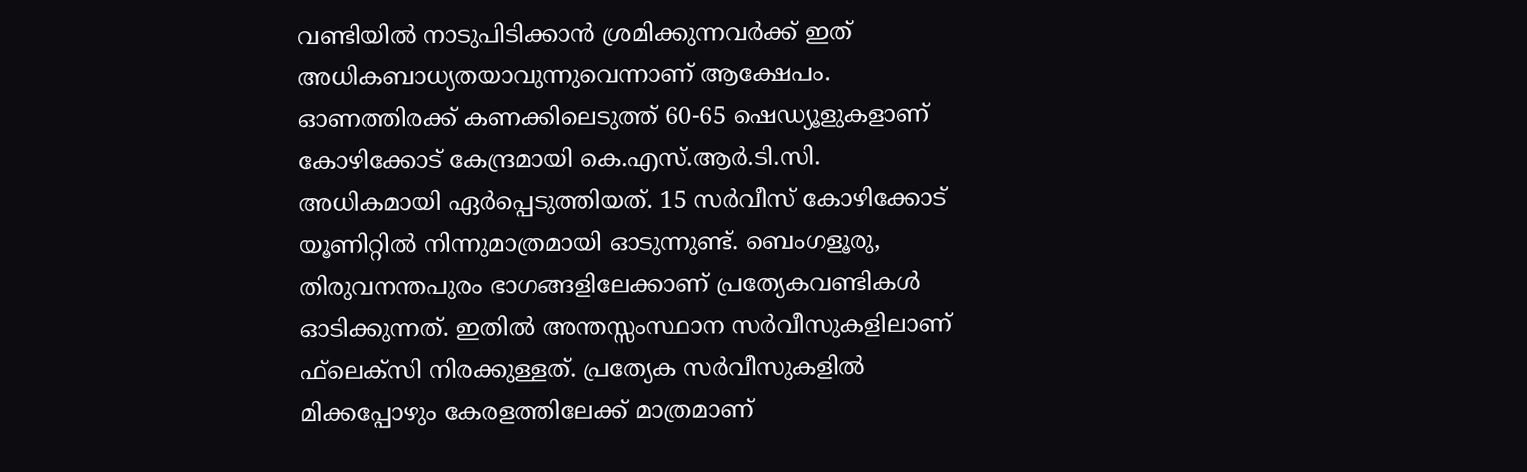വണ്ടിയില്‍ നാടുപിടിക്കാന്‍ ശ്രമിക്കുന്നവര്‍ക്ക് ഇത് അധികബാധ്യതയാവുന്നുവെന്നാണ് ആക്ഷേപം. ഓണത്തിരക്ക് കണക്കിലെടുത്ത് 60-65 ഷെഡ്യൂളുകളാണ് കോഴിക്കോട് കേന്ദ്രമായി കെ.എസ്.ആര്‍.ടി.സി. അധികമായി ഏര്‍പ്പെടുത്തിയത്. 15 സര്‍വീസ് കോഴിക്കോട് യൂണിറ്റില്‍ നിന്നുമാത്രമായി ഓടുന്നുണ്ട്. ബെംഗളൂരു, തിരുവനന്തപുരം ഭാഗങ്ങളിലേക്കാണ് പ്രത്യേകവണ്ടികള്‍ ഓടിക്കുന്നത്. ഇതില്‍ അന്തസ്സംസ്ഥാന സര്‍വീസുകളിലാണ് ഫ്‌ലെക്‌സി നിരക്കുള്ളത്. പ്രത്യേക സര്‍വീസുകളില്‍ മിക്കപ്പോഴും കേരളത്തിലേക്ക് മാത്രമാണ്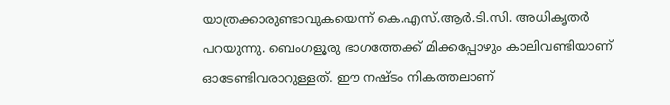യാത്രക്കാരുണ്ടാവുകയെന്ന് കെ.എസ്.ആര്‍.ടി.സി. അധികൃതര്‍ പറയുന്നു. ബെംഗളൂരു ഭാഗത്തേക്ക് മിക്കപ്പോഴും കാലിവണ്ടിയാണ് ഓടേണ്ടിവരാറുള്ളത്. ഈ നഷ്ടം നികത്തലാണ്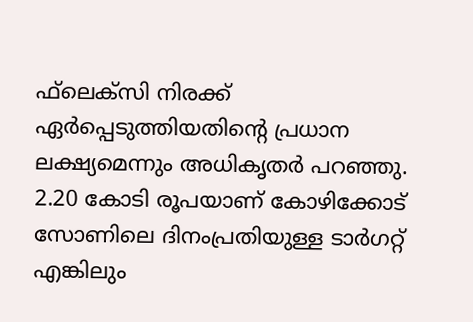ഫ്‌ലെക്‌സി നിരക്ക് ഏര്‍പ്പെടുത്തിയതിന്റെ പ്രധാന ലക്ഷ്യമെന്നും അധികൃതര്‍ പറഞ്ഞു. 2.20 കോടി രൂപയാണ് കോഴിക്കോട് സോണിലെ ദിനംപ്രതിയുള്ള ടാര്‍ഗറ്റ് എങ്കിലും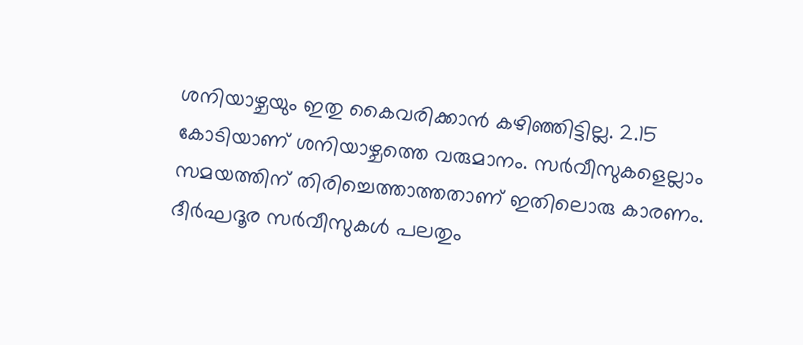ശനിയാഴ്ചയും ഇതു കൈവരിക്കാന്‍ കഴിഞ്ഞിട്ടില്ല. 2.15 കോടിയാണ് ശനിയാഴ്ചത്തെ വരുമാനം. സര്‍വീസുകളെല്ലാം സമയത്തിന് തിരിച്ചെത്താത്തതാണ് ഇതിലൊരു കാരണം. ദീര്‍ഘദൂര സര്‍വീസുകള്‍ പലതും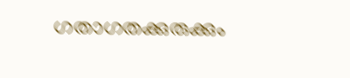ഗതാഗതക്കുരുക്കും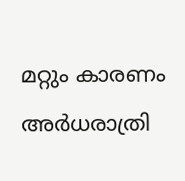മറ്റും കാരണം അര്‍ധരാത്രി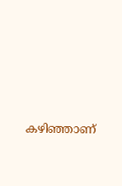കഴിഞ്ഞാണ്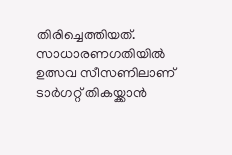തിരിച്ചെത്തിയത്. സാധാരണഗതിയില്‍ ഉത്സവ സീസണിലാണ് ടാര്‍ഗറ്റ് തികയ്ക്കാന്‍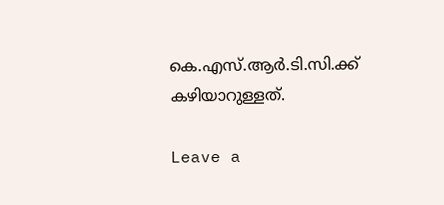കെ.എസ്.ആര്‍.ടി.സി.ക്ക് കഴിയാറുള്ളത്.

Leave a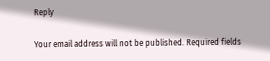Reply

Your email address will not be published. Required fields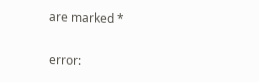are marked *

error: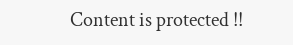Content is protected !!